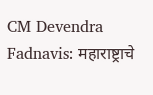CM Devendra Fadnavis: महाराष्ट्राचे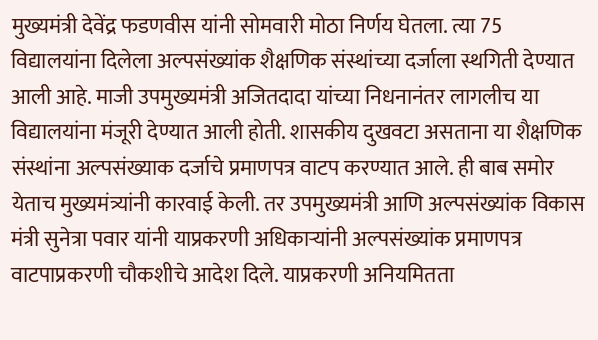मुख्यमंत्री देवेंद्र फडणवीस यांनी सोमवारी मोठा निर्णय घेतला. त्या 75 विद्यालयांना दिलेला अल्पसंख्यांक शैक्षणिक संस्थांच्या दर्जाला स्थगिती देण्यात आली आहे. माजी उपमुख्यमंत्री अजितदादा यांच्या निधनानंतर लागलीच या विद्यालयांना मंजूरी देण्यात आली होती. शासकीय दुखवटा असताना या शैक्षणिक संस्थांना अल्पसंख्याक दर्जाचे प्रमाणपत्र वाटप करण्यात आले. ही बाब समोर येताच मुख्यमंत्र्यांनी कारवाई केली. तर उपमुख्यमंत्री आणि अल्पसंख्यांक विकास मंत्री सुनेत्रा पवार यांनी याप्रकरणी अधिकाऱ्यांनी अल्पसंख्यांक प्रमाणपत्र वाटपाप्रकरणी चौकशीचे आदेश दिले. याप्रकरणी अनियमितता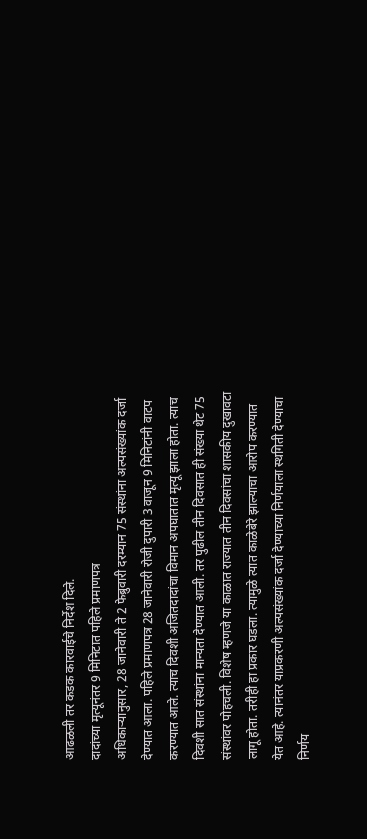आढळली तर कडक कारवाईचे निर्देश दिले.
दादांच्या मृत्यूनंतर 9 मिनिटात पहिले प्रमाणपत्र
अधिकाऱ्यानुसार, 28 जानेवारी ते 2 फेब्रुवारी दरम्यान 75 संस्थांना अल्पसंख्यांक दर्जा देण्यात आला. पहिले प्रमाणपत्र 28 जानेवारी रोजी दुपारी 3 वाजून 9 मिनिटांनी वाटप करण्यात आले. त्याच दिवशी अजितदादांचा विमान अपघातात मृत्यू झाला होता. त्याच दिवशी सात संस्थांना मान्यता देण्यात आली. तर पुढील तीन दिवसात ही संख्या थेट 75 संस्थांवर पोहचली. विशेष म्हणजे या काळात राज्यात तीन दिवसांचा शासकीय दुखावटा लागू होता. तरीही हा प्रकार घडला. त्यामुळे त्यात काळेबेरे झाल्याचा आरोप करण्यात येत आहे. त्यानंतर याप्रकरणी अल्पसंख्यांक दर्जा देण्याच्या निर्णयाला स्थगिती देण्याचा निर्णय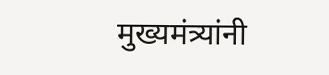मुख्यमंत्र्यांनी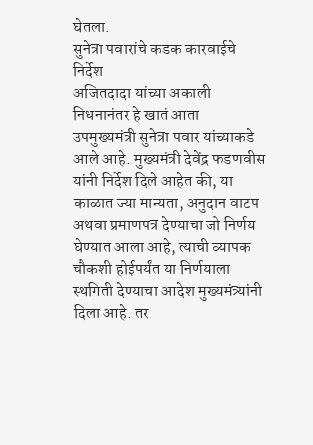घेतला.
सुनेत्रा पवारांचे कडक कारवाईचे निर्देश
अजितदादा यांच्या अकाली निधनानंतर हे खातं आता उपमुख्यमंत्री सुनेत्रा पवार यांच्याकडे आले आहे. मुख्यमंत्री देवेंद्र फडणवीस यांनी निर्देश दिले आहेत की, या काळात ज्या मान्यता, अनुदान वाटप अथवा प्रमाणपत्र देण्याचा जो निर्णय घेण्यात आला आहे, त्याची व्यापक चौकशी होईपर्यंत या निर्णयाला स्थगिती देण्याचा आदेश मुख्यमंत्र्यांनी दिला आहे. तर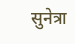सुनेत्रा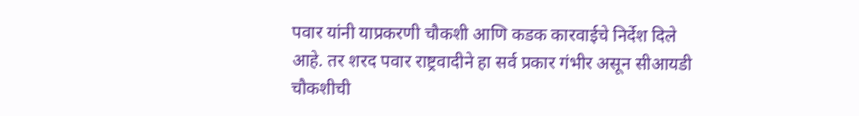पवार यांनी याप्रकरणी चौकशी आणि कडक कारवाईचे निर्देश दिले आहे. तर शरद पवार राष्ट्रवादीने हा सर्व प्रकार गंभीर असून सीआयडी चौकशीची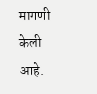मागणी केली आहे.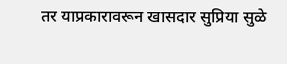तर याप्रकारावरून खासदार सुप्रिया सुळे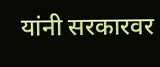यांनी सरकारवर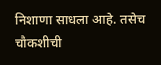निशाणा साधला आहे. तसेच चौकशीची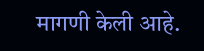मागणी केली आहे.